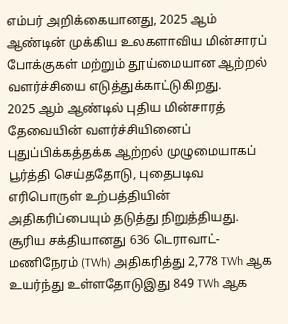எம்பர் அறிக்கையானது, 2025 ஆம் ஆண்டின் முக்கிய உலகளாவிய மின்சாரப் போக்குகள் மற்றும் தூய்மையான ஆற்றல் வளர்ச்சியை எடுத்துக்காட்டுகிறது.
2025 ஆம் ஆண்டில் புதிய மின்சாரத் தேவையின் வளர்ச்சியினைப் புதுப்பிக்கத்தக்க ஆற்றல் முழுமையாகப் பூர்த்தி செய்ததோடு, புதைபடிவ எரிபொருள் உற்பத்தியின் அதிகரிப்பையும் தடுத்து நிறுத்தியது.
சூரிய சக்தியானது 636 டெராவாட்-மணிநேரம் (TWh) அதிகரித்து 2,778 TWh ஆக உயர்ந்து உள்ளதோடுஇது 849 TWh ஆக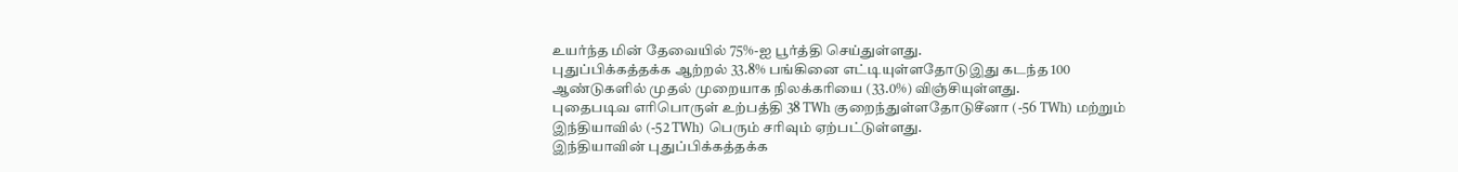உயர்ந்த மின் தேவையில் 75%-ஐ பூர்த்தி செய்துள்ளது.
புதுப்பிக்கத்தக்க ஆற்றல் 33.8% பங்கினை எட்டியுள்ளதோடுஇது கடந்த 100 ஆண்டுகளில் முதல் முறையாக நிலக்கரியை (33.0%) விஞ்சியுள்ளது.
புதைபடிவ எரிபொருள் உற்பத்தி 38 TWh குறைந்துள்ளதோடுசீனா (-56 TWh) மற்றும் இந்தியாவில் (-52 TWh) பெரும் சரிவும் ஏற்பட்டுள்ளது.
இந்தியாவின் புதுப்பிக்கத்தக்க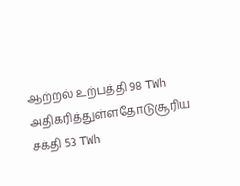ஆற்றல் உற்பத்தி 98 TWh அதிகரித்துள்ளதோடுசூரிய சக்தி 53 TWh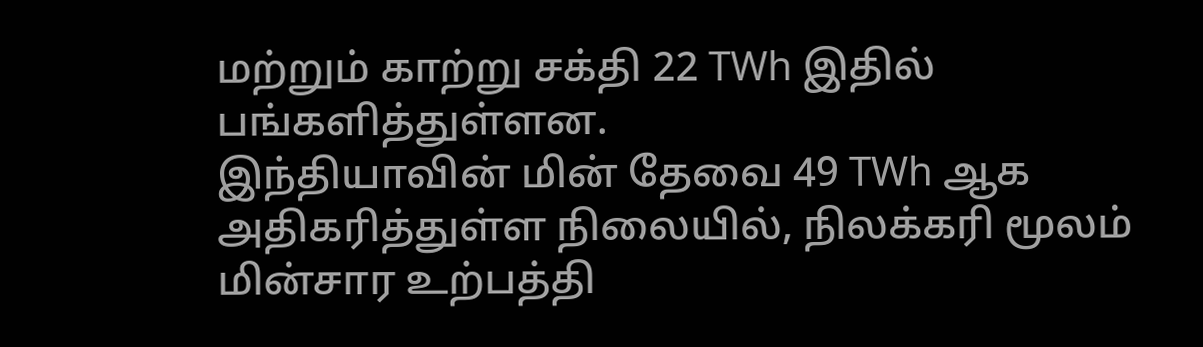மற்றும் காற்று சக்தி 22 TWh இதில் பங்களித்துள்ளன.
இந்தியாவின் மின் தேவை 49 TWh ஆக அதிகரித்துள்ள நிலையில், நிலக்கரி மூலம் மின்சார உற்பத்தி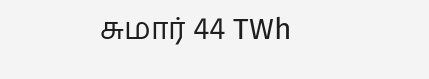சுமார் 44 TWh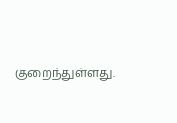குறைந்துள்ளது.